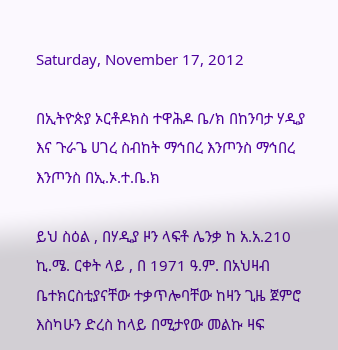Saturday, November 17, 2012

በኢትዮጵያ ኦርቶዶክስ ተዋሕዶ ቤ/ክ በከንባታ ሃዲያ እና ጉራጌ ሀገረ ስብከት ማኅበረ እንጦንስ ማኅበረ እንጦንስ በኢ.ኦ.ተ.ቤ.ክ

ይህ ስዕል , በሃዲያ ዞን ላፍቶ ሌንቃ ከ አ.አ.210 ኪ.ሜ. ርቀት ላይ , በ 1971 ዓ.ም. በአህዛብ ቤተክርስቲያናቸው ተቃጥሎባቸው ከዛን ጊዜ ጀምሮ እስካሁን ድረስ ከላይ በሚታየው መልኩ ዛፍ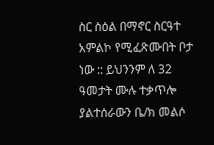ስር ስዕል በማኖር ስርዓተ አምልኮ የሚፈጽሙበት ቦታ ነው :: ይህንንም ለ 32 ዓመታት ሙሉ ተቃጥሎ ያልተሰራውን ቤ/ክ መልሶ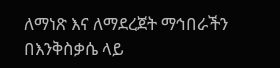ለማነጽ እና ለማደረጀት ማኅበራችን በእንቅስቃሴ ላይ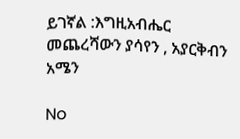ይገኛል :እግዚአብሔር መጨረሻውን ያሳየን , አያርቅብን አሜን

No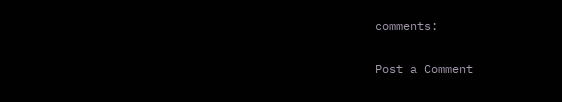comments:

Post a Comment